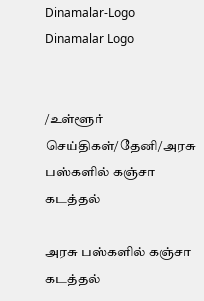Dinamalar-Logo
Dinamalar Logo


/உள்ளூர் செய்திகள்/தேனி/அரசு பஸ்களில் கஞ்சா கடத்தல்

அரசு பஸ்களில் கஞ்சா கடத்தல்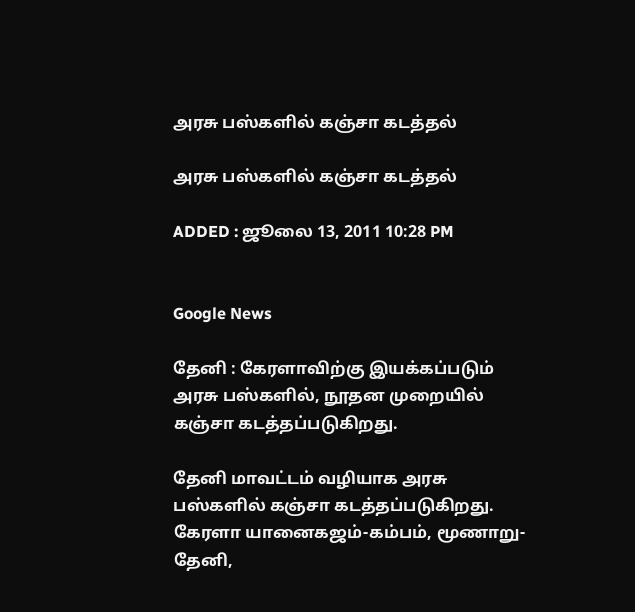அரசு பஸ்களில் கஞ்சா கடத்தல்

அரசு பஸ்களில் கஞ்சா கடத்தல்

ADDED : ஜூலை 13, 2011 10:28 PM


Google News

தேனி : கேரளாவிற்கு இயக்கப்படும் அரசு பஸ்களில், நூதன முறையில் கஞ்சா கடத்தப்படுகிறது.

தேனி மாவட்டம் வழியாக அரசு பஸ்களில் கஞ்சா கடத்தப்படுகிறது. கேரளா யானைகஜம்-கம்பம், மூணாறு-தேனி,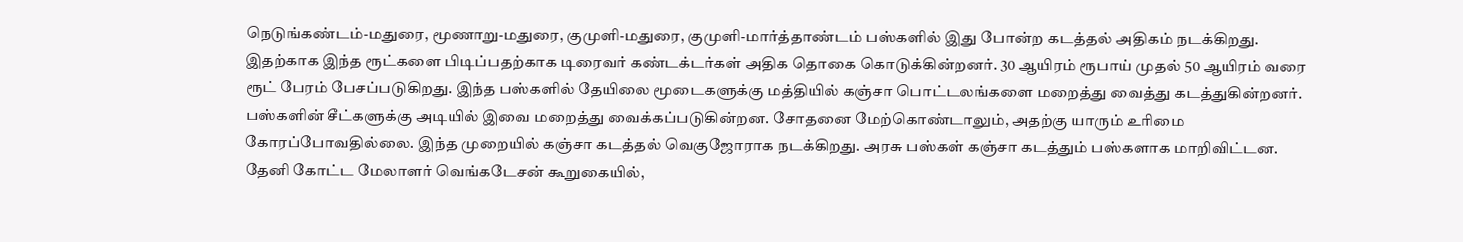நெடுங்கண்டம்-மதுரை, மூணாறு-மதுரை, குமுளி-மதுரை, குமுளி-மார்த்தாண்டம் பஸ்களில் இது போன்ற கடத்தல் அதிகம் நடக்கிறது. இதற்காக இந்த ரூட்களை பிடிப்பதற்காக டிரைவர் கண்டக்டர்கள் அதிக தொகை கொடுக்கின்றனர். 30 ஆயிரம் ரூபாய் முதல் 50 ஆயிரம் வரை ரூட் பேரம் பேசப்படுகிறது. இந்த பஸ்களில் தேயிலை மூடைகளுக்கு மத்தியில் கஞ்சா பொட்டலங்களை மறைத்து வைத்து கடத்துகின்றனர். பஸ்களின் சீட்களுக்கு அடியில் இவை மறைத்து வைக்கப்படுகின்றன. சோதனை மேற்கொண்டாலும், அதற்கு யாரும் உரிமை கோரப்போவதில்லை. இந்த முறையில் கஞ்சா கடத்தல் வெகுஜோராக நடக்கிறது. அரசு பஸ்கள் கஞ்சா கடத்தும் பஸ்களாக மாறிவிட்டன. தேனி கோட்ட மேலாளர் வெங்கடேசன் கூறுகையில்,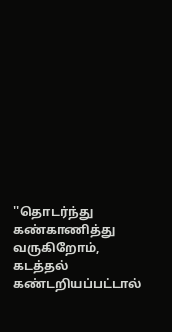''தொடர்ந்து கண்காணித்து வருகிறோம், கடத்தல் கண்டறியப்பட்டால்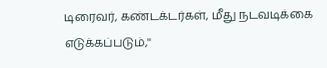டிரைவர், கண்டக்டர்கள், மீது நடவடிக்கை எடுக்கப்படும்,''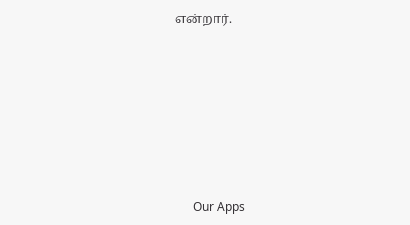என்றார்.









      Our Apps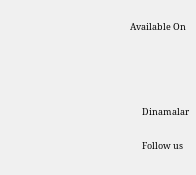Available On




      Dinamalar

      Follow us